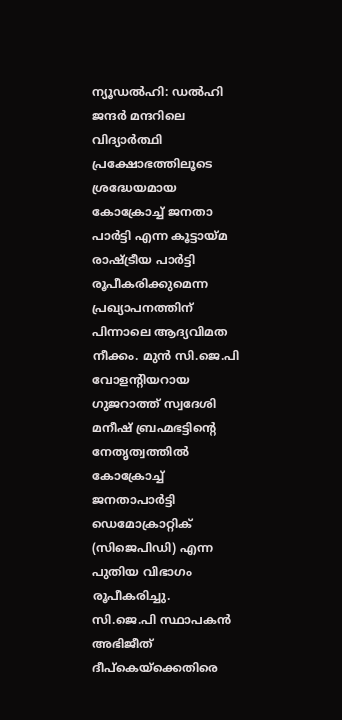ന്യൂഡൽഹി: ഡൽഹി ജന്ദർ മന്ദറിലെ വിദ്യാർത്ഥി പ്രക്ഷോഭത്തിലൂടെ ശ്രദ്ധേയമായ കോക്രോച്ച് ജനതാ പാർട്ടി എന്ന കൂട്ടായ്മ രാഷ്ട്രീയ പാർട്ടി രൂപീകരിക്കുമെന്ന പ്രഖ്യാപനത്തിന് പിന്നാലെ ആദ്യവിമത നീക്കം. മുൻ സി.ജെ.പി വോളന്റിയറായ ഗുജറാത്ത് സ്വദേശി മനീഷ് ബ്രഹ്മഭട്ടിന്റെ നേതൃത്വത്തിൽ കോക്രോച്ച് ജനതാപാർട്ടി ഡെമോക്രാറ്റിക് (സിജെപിഡി) എന്ന പുതിയ വിഭാഗം രൂപീകരിച്ചു.
സി.ജെ.പി സ്ഥാപകൻ അഭിജീത് ദീപ്കെയ്ക്കെതിരെ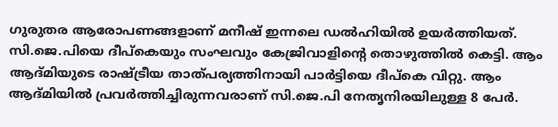ഗുരുതര ആരോപണങ്ങളാണ് മനീഷ് ഇന്നലെ ഡൽഹിയിൽ ഉയർത്തിയത്. സി.ജെ.പിയെ ദീപ്കെയും സംഘവും കേജ്രിവാളിന്റെ തൊഴുത്തിൽ കെട്ടി. ആം ആദ്മിയുടെ രാഷ്ട്രീയ താത്പര്യത്തിനായി പാർട്ടിയെ ദീപ്കെ വിറ്റു. ആം ആദ്മിയിൽ പ്രവർത്തിച്ചിരുന്നവരാണ് സി.ജെ.പി നേതൃനിരയിലുള്ള 8 പേർ.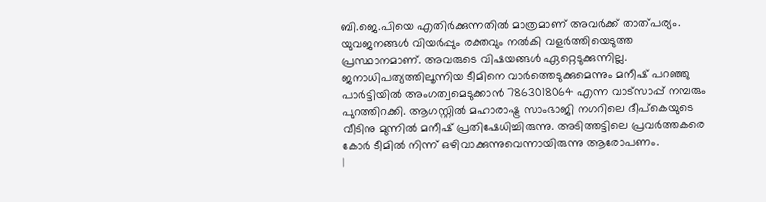ബി.ജെ.പിയെ എതിർക്കുന്നതിൽ മാത്രമാണ് അവർക്ക് താത്പര്യം. യുവജനങ്ങൾ വിയർപ്പും രക്തവും നൽകി വളർത്തിയെടുത്ത പ്രസ്ഥാനമാണ്. അവരുടെ വിഷയങ്ങൾ ഏറ്റെടുക്കുന്നില്ല. ജനാധിപത്യത്തിലൂന്നിയ ടീമിനെ വാർത്തെടുക്കുമെന്നും മനീഷ് പറഞ്ഞു
പാർട്ടിയിൽ അംഗത്വമെടുക്കാൻ 7863018064 എന്ന വാട്സാപ്പ് നമ്പരും പുറത്തിറക്കി. ആഗസ്റ്റിൽ മഹാരാഷ്ട്ര സാംഭാജി നഗറിലെ ദീപ്കെയുടെ വീടിനു മുന്നിൽ മനീഷ് പ്രതിഷേധിച്ചിരുന്നു. അടിത്തട്ടിലെ പ്രവർത്തകരെ കോർ ടീമിൽ നിന്ന് ഒഴിവാക്കുന്നുവെന്നായിരുന്നു ആരോപണം.
|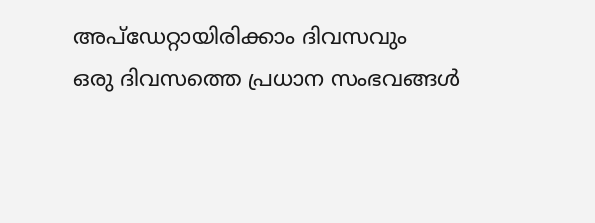അപ്ഡേറ്റായിരിക്കാം ദിവസവും
ഒരു ദിവസത്തെ പ്രധാന സംഭവങ്ങൾ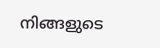നിങ്ങളുടെ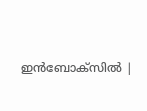ഇൻബോക്സിൽ |